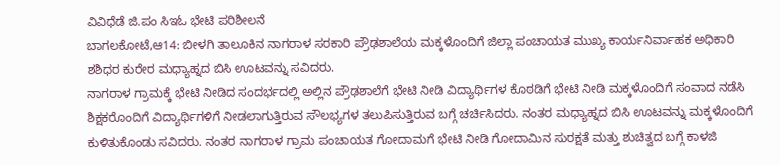ವಿವಿಧೆಡೆ ಜಿ.ಪಂ ಸಿಇಓ ಭೇಟಿ ಪರಿಶೀಲನೆ
ಬಾಗಲಕೋಟೆ,ಆ14: ಬೀಳಗಿ ತಾಲೂಕಿನ ನಾಗರಾಳ ಸರಕಾರಿ ಪ್ರೌಢಶಾಲೆಯ ಮಕ್ಕಳೊಂದಿಗೆ ಜಿಲ್ಲಾ ಪಂಚಾಯತ ಮುಖ್ಯ ಕಾರ್ಯನಿರ್ವಾಹಕ ಅಧಿಕಾರಿ ಶಶಿಧರ ಕುರೇರ ಮಧ್ಯಾಹ್ನದ ಬಿಸಿ ಊಟವನ್ನು ಸವಿದರು.
ನಾಗರಾಳ ಗ್ರಾಮಕ್ಕೆ ಭೇಟಿ ನೀಡಿದ ಸಂದರ್ಭದಲ್ಲಿ ಅಲ್ಲಿನ ಪ್ರೌಢಶಾಲೆಗೆ ಭೇಟಿ ನೀಡಿ ವಿದ್ಯಾರ್ಥಿಗಳ ಕೊಠಡಿಗೆ ಭೇಟಿ ನೀಡಿ ಮಕ್ಕಳೊಂದಿಗೆ ಸಂವಾದ ನಡೆಸಿ ಶಿಕ್ಷಕರೊಂದಿಗೆ ವಿದ್ಯಾರ್ಥಿಗಳಿಗೆ ನೀಡಲಾಗುತ್ತಿರುವ ಸೌಲಭ್ಯಗಳ ತಲುಪಿಸುತ್ತಿರುವ ಬಗ್ಗೆ ಚರ್ಚಿಸಿದರು. ನಂತರ ಮಧ್ಯಾಹ್ನದ ಬಿಸಿ ಊಟವನ್ನು ಮಕ್ಕಳೊಂದಿಗೆ ಕುಳಿತುಕೊಂಡು ಸವಿದರು. ನಂತರ ನಾಗರಾಳ ಗ್ರಾಮ ಪಂಚಾಯತ ಗೋದಾಮಗೆ ಭೇಟಿ ನೀಡಿ ಗೋದಾಮಿನ ಸುರಕ್ಷತೆ ಮತ್ತು ಶುಚಿತ್ವದ ಬಗ್ಗೆ ಕಾಳಜಿ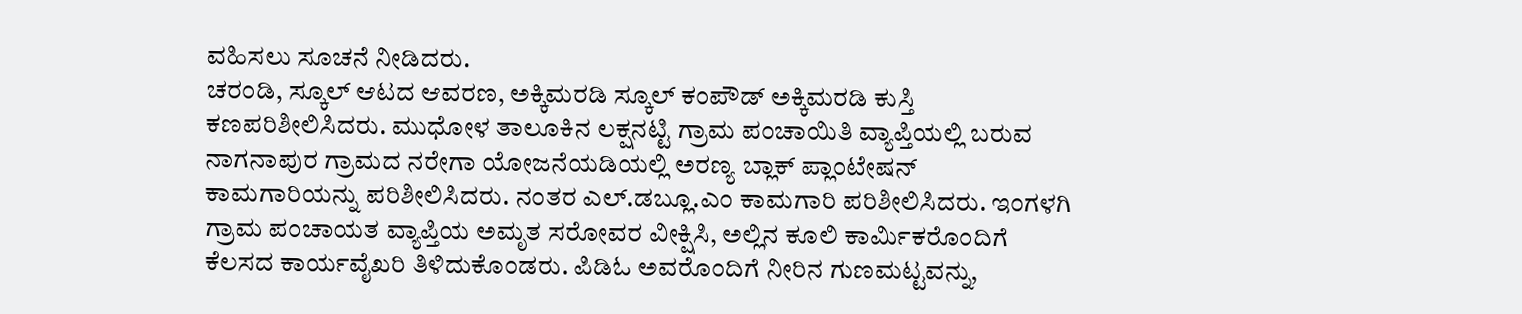ವಹಿಸಲು ಸೂಚನೆ ನೀಡಿದರು.
ಚರಂಡಿ, ಸ್ಕೂಲ್ ಆಟದ ಆವರಣ, ಅಕ್ಕಿಮರಡಿ ಸ್ಕೂಲ್ ಕಂಪೌಡ್ ಅಕ್ಕಿಮರಡಿ ಕುಸ್ತಿ ಕಣಪರಿಶೀಲಿಸಿದರು. ಮುಧೋಳ ತಾಲೂಕಿನ ಲಕ್ಷನಟ್ಟಿ ಗ್ರಾಮ ಪಂಚಾಯಿತಿ ವ್ಯಾಪ್ತಿಯಲ್ಲಿ ಬರುವ ನಾಗನಾಪುರ ಗ್ರಾಮದ ನರೇಗಾ ಯೋಜನೆಯಡಿಯಲ್ಲಿ ಅರಣ್ಯ ಬ್ಲಾಕ್ ಪ್ಲಾಂಟೇಷನ್ ಕಾಮಗಾರಿಯನ್ನು ಪರಿಶೀಲಿಸಿದರು. ನಂತರ ಎಲ್.ಡಬ್ಲೂ.ಎಂ ಕಾಮಗಾರಿ ಪರಿಶೀಲಿಸಿದರು. ಇಂಗಳಗಿ ಗ್ರಾಮ ಪಂಚಾಯತ ವ್ಯಾಪ್ತಿಯ ಅಮೃತ ಸರೋವರ ವೀಕ್ಷಿಸಿ, ಅಲ್ಲಿನ ಕೂಲಿ ಕಾರ್ಮಿಕರೊಂದಿಗೆ ಕೆಲಸದ ಕಾರ್ಯವೈಖರಿ ತಿಳಿದುಕೊಂಡರು. ಪಿಡಿಓ ಅವರೊಂದಿಗೆ ನೀರಿನ ಗುಣಮಟ್ಟವನ್ನು,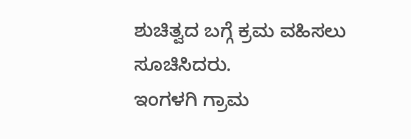ಶುಚಿತ್ವದ ಬಗ್ಗೆ ಕ್ರಮ ವಹಿಸಲು ಸೂಚಿಸಿದರು.
ಇಂಗಳಗಿ ಗ್ರಾಮ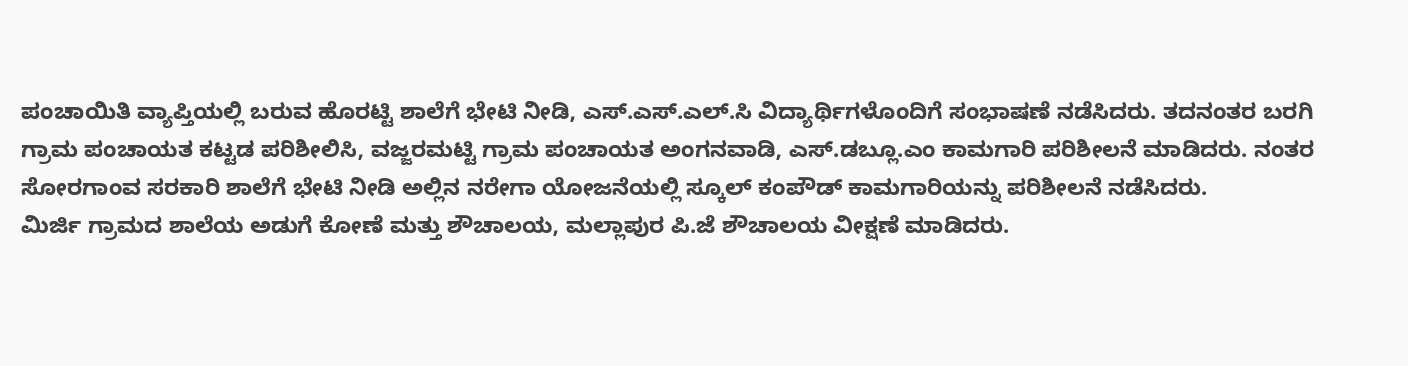ಪಂಚಾಯಿತಿ ವ್ಯಾಪ್ತಿಯಲ್ಲಿ ಬರುವ ಹೊರಟ್ಟಿ ಶಾಲೆಗೆ ಭೇಟಿ ನೀಡಿ, ಎಸ್.ಎಸ್.ಎಲ್.ಸಿ ವಿದ್ಯಾರ್ಥಿಗಳೊಂದಿಗೆ ಸಂಭಾಷಣೆ ನಡೆಸಿದರು. ತದನಂತರ ಬರಗಿ ಗ್ರಾಮ ಪಂಚಾಯತ ಕಟ್ಟಡ ಪರಿಶೀಲಿಸಿ, ವಜ್ಜರಮಟ್ಟಿ ಗ್ರಾಮ ಪಂಚಾಯತ ಅಂಗನವಾಡಿ, ಎಸ್.ಡಬ್ಲೂ.ಎಂ ಕಾಮಗಾರಿ ಪರಿಶೀಲನೆ ಮಾಡಿದರು. ನಂತರ ಸೋರಗಾಂವ ಸರಕಾರಿ ಶಾಲೆಗೆ ಭೇಟಿ ನೀಡಿ ಅಲ್ಲಿನ ನರೇಗಾ ಯೋಜನೆಯಲ್ಲಿ ಸ್ಕೂಲ್ ಕಂಪೌಡ್ ಕಾಮಗಾರಿಯನ್ನು ಪರಿಶೀಲನೆ ನಡೆಸಿದರು.
ಮಿರ್ಜಿ ಗ್ರಾಮದ ಶಾಲೆಯ ಅಡುಗೆ ಕೋಣೆ ಮತ್ತು ಶೌಚಾಲಯ, ಮಲ್ಲಾಪುರ ಪಿ.ಜೆ ಶೌಚಾಲಯ ವೀಕ್ಷಣೆ ಮಾಡಿದರು.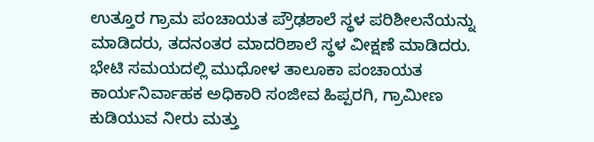ಉತ್ತೂರ ಗ್ರಾಮ ಪಂಚಾಯತ ಪ್ರೌಢಶಾಲೆ ಸ್ಥಳ ಪರಿಶೀಲನೆಯನ್ನು ಮಾಡಿದರು, ತದನಂತರ ಮಾದರಿಶಾಲೆ ಸ್ಥಳ ವೀಕ್ಷಣೆ ಮಾಡಿದರು.
ಭೇಟಿ ಸಮಯದಲ್ಲಿ ಮುಧೋಳ ತಾಲೂಕಾ ಪಂಚಾಯತ ಕಾರ್ಯನಿರ್ವಾಹಕ ಅಧಿಕಾರಿ ಸಂಜೀವ ಹಿಪ್ಪರಗಿ, ಗ್ರಾಮೀಣ ಕುಡಿಯುವ ನೀರು ಮತ್ತು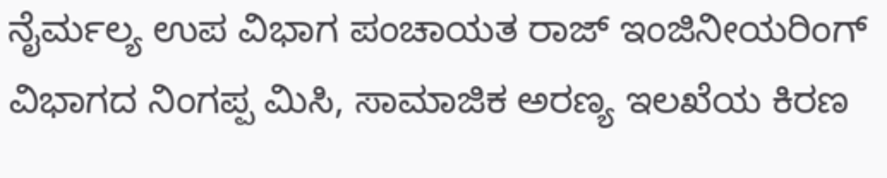ನೈರ್ಮಲ್ಯ ಉಪ ವಿಭಾಗ ಪಂಚಾಯತ ರಾಜ್ ಇಂಜಿನೀಯರಿಂಗ್ ವಿಭಾಗದ ನಿಂಗಪ್ಪ ಮಿಸಿ, ಸಾಮಾಜಿಕ ಅರಣ್ಯ ಇಲಖೆಯ ಕಿರಣ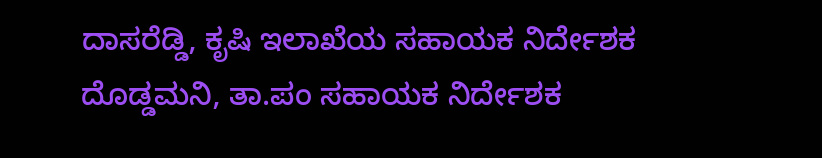ದಾಸರೆಡ್ಡಿ, ಕೃಷಿ ಇಲಾಖೆಯ ಸಹಾಯಕ ನಿರ್ದೇಶಕ ದೊಡ್ಡಮನಿ, ತಾ.ಪಂ ಸಹಾಯಕ ನಿರ್ದೇಶಕ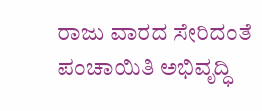ರಾಜು ವಾರದ ಸೇರಿದಂತೆ ಪಂಚಾಯಿತಿ ಅಭಿವೃದ್ಧಿ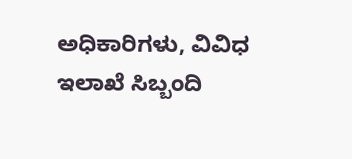ಅಧಿಕಾರಿಗಳು, ವಿವಿಧ ಇಲಾಖೆ ಸಿಬ್ಬಂದಿ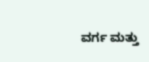ವರ್ಗ ಮತ್ತು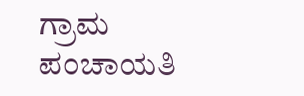ಗ್ರಾಮ ಪಂಚಾಯತಿ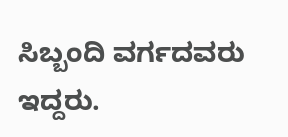ಸಿಬ್ಬಂದಿ ವರ್ಗದವರು ಇದ್ದರು.